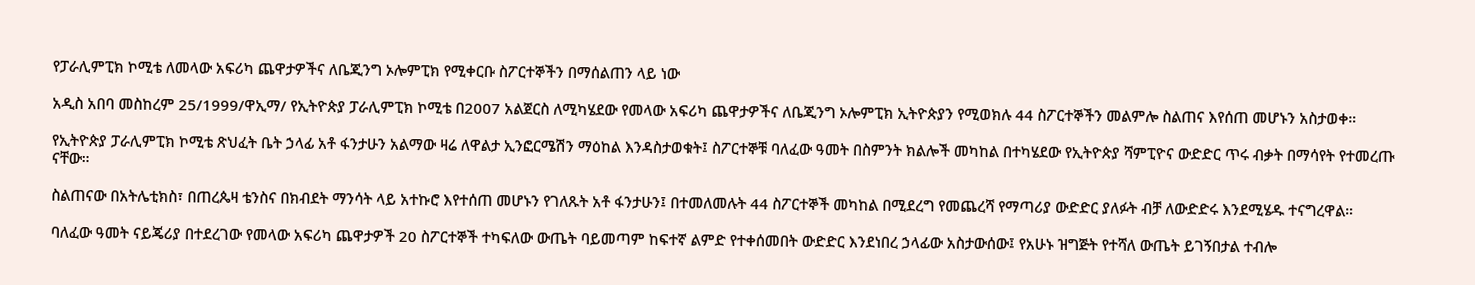የፓራሊምፒክ ኮሚቴ ለመላው አፍሪካ ጨዋታዎችና ለቤጂንግ ኦሎምፒክ የሚቀርቡ ስፖርተኞችን በማሰልጠን ላይ ነው

አዲስ አበባ መስከረም 25/1999/ዋኢማ/ የኢትዮጵያ ፓራሊምፒክ ኮሚቴ በ2007 አልጀርስ ለሚካሄደው የመላው አፍሪካ ጨዋታዎችና ለቤጂንግ ኦሎምፒክ ኢትዮጵያን የሚወክሉ 44 ስፖርተኞችን መልምሎ ስልጠና እየሰጠ መሆኑን አስታወቀ።

የኢትዮጵያ ፓራሊምፒክ ኮሚቴ ጽህፈት ቤት ኃላፊ አቶ ፋንታሁን አልማው ዛሬ ለዋልታ ኢንፎርሜሽን ማዕከል እንዳስታወቁት፤ ስፖርተኞቹ ባለፈው ዓመት በስምንት ክልሎች መካከል በተካሄደው የኢትዮጵያ ሻምፒዮና ውድድር ጥሩ ብቃት በማሳየት የተመረጡ ናቸው።

ስልጠናው በአትሌቲክስ፣ በጠረጴዛ ቴንስና በክብደት ማንሳት ላይ አተኩሮ እየተሰጠ መሆኑን የገለጹት አቶ ፋንታሁን፤ በተመለመሉት 44 ስፖርተኞች መካከል በሚደረግ የመጨረሻ የማጣሪያ ውድድር ያለፉት ብቻ ለውድድሩ እንደሚሄዱ ተናግረዋል።

ባለፈው ዓመት ናይጄሪያ በተደረገው የመላው አፍሪካ ጨዋታዎች 20 ስፖርተኞች ተካፍለው ውጤት ባይመጣም ከፍተኛ ልምድ የተቀሰመበት ውድድር እንደነበረ ኃላፊው አስታውሰው፤ የአሁኑ ዝግጅት የተሻለ ውጤት ይገኝበታል ተብሎ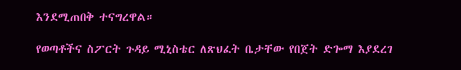እንደሚጠበቅ ተናግረዋል።

የወጣቶችና ስፖርት ጉዳይ ሚኒስቴር ለጽህፈት ቤታቸው የበጀት ድጐማ እያደረገ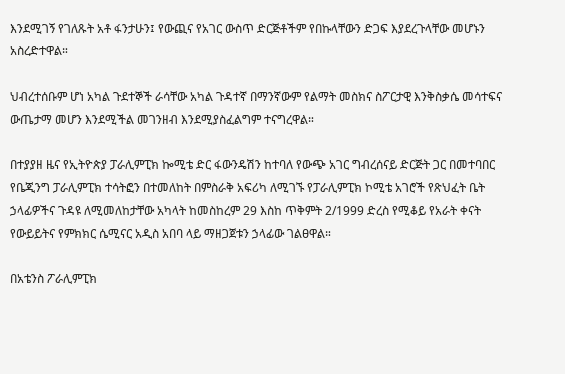እንደሚገኝ የገለጹት አቶ ፋንታሁን፤ የውጪና የአገር ውስጥ ድርጅቶችም የበኩላቸውን ድጋፍ እያደረጉላቸው መሆኑን አስረድተዋል።

ህብረተሰቡም ሆነ አካል ጉደተኞች ራሳቸው አካል ጉዳተኛ በማንኛውም የልማት መስክና ስፖርታዊ እንቅስቃሴ መሳተፍና ውጤታማ መሆን እንደሚችል መገንዘብ እንደሚያስፈልግም ተናግረዋል።

በተያያዘ ዜና የኢትዮጵያ ፓራሊምፒክ ኰሚቴ ድር ፋውንዴሽን ከተባለ የውጭ አገር ግብረሰናይ ድርጅት ጋር በመተባበር የቤጂንግ ፓራሊምፒክ ተሳትፎን በተመለከት በምስራቅ አፍሪካ ለሚገኙ የፓራሊምፒክ ኮሚቴ አገሮች የጽህፈት ቤት ኃላፊዎችና ጉዳዩ ለሚመለከታቸው አካላት ከመስከረም 29 እስከ ጥቅምት 2/1999 ድረስ የሚቆይ የአራት ቀናት የውይይትና የምክክር ሴሚናር አዲስ አበባ ላይ ማዘጋጀቱን ኃላፊው ገልፀዋል።

በአቴንስ ፖራሊምፒክ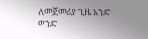ለመጀመሪያ ጊዜ አንድ ወንድ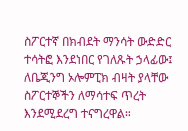ስፖርተኛ በክብደት ማንሳት ውድድር ተሳትፎ እንደነበር የገለጹት ኃላፊው፤ ለቤጂንግ ኦሎምፒክ ብዛት ያላቸው ስፖርተኞችን ለማሳተፍ ጥረት እንደሚደረግ ተናግረዋል።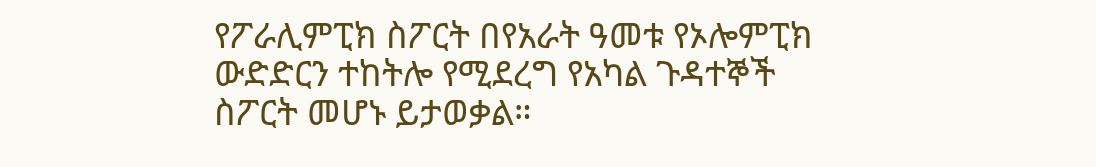የፖራሊምፒክ ስፖርት በየአራት ዓመቱ የኦሎምፒክ ውድድርን ተከትሎ የሚደረግ የአካል ጉዳተኞች ስፖርት መሆኑ ይታወቃል።